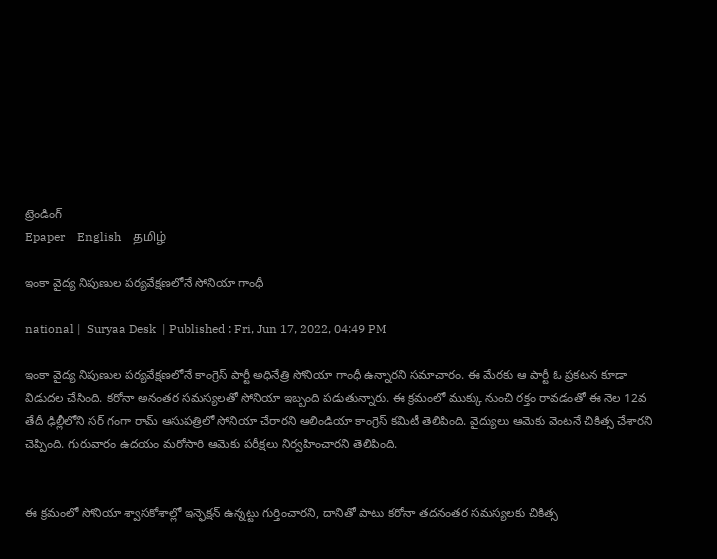ట్రెండింగ్
Epaper    English    தமிழ்

ఇంకా వైద్య నిపుణుల పర్యవేక్షణలోనే సోనియా గాంధీ

national |  Suryaa Desk  | Published : Fri, Jun 17, 2022, 04:49 PM

ఇంకా వైద్య నిపుణుల పర్యవేక్షణలోనే కాంగ్రెస్ పార్టీ అధినేత్రి సోనియా గాంధీ ఉన్నారని సమాచారం. ఈ మేరకు ఆ పార్టీ ఓ ప్రకటన కూడా విడుదల చేసింది. కరోనా అనంతర సమస్యలతో సోనియా ఇబ్బంది పడుతున్నారు. ఈ క్రమంలో ముక్కు నుంచి రక్తం రావడంతో ఈ నెల 12వ తేదీ ఢిల్లీలోని సర్ గంగా రామ్ ఆసుపత్రిలో సోనియా చేరారని ఆలిండియా కాంగ్రెస్ కమిటీ తెలిపింది. వైద్యులు ఆమెకు వెంటనే చికిత్స చేశారని చెప్పింది. గురువారం ఉదయం మరోసారి ఆమెకు పరీక్షలు నిర్వహించారని తెలిపింది.


ఈ క్రమంలో సోనియా శ్వాసకోశాల్లో ఇన్ఫెక్షన్ ఉన్నట్టు గుర్తించారని, దానితో పాటు కరోనా తదనంతర సమస్యలకు చికిత్స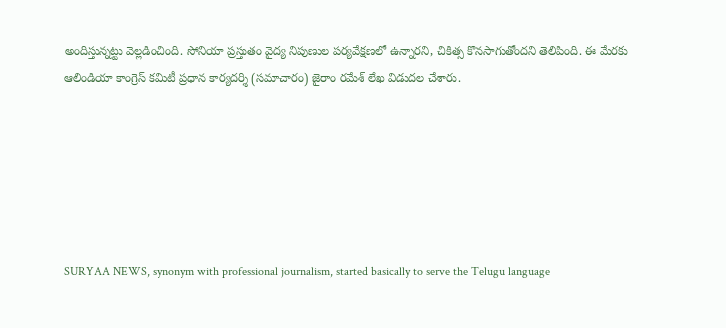అందిస్తున్నట్టు వెల్లడించింది. సోనియా ప్రస్తుతం వైద్య నిపుణుల పర్యవేక్షణలో ఉన్నారని, చికిత్స కొనసాగుతోందని తెలిపింది. ఈ మేరకు ఆలిండియా కాంగ్రెస్ కమిటీ ప్రధాన కార్యదర్శి (సమాచారం) జైరాం రమేశ్ లేఖ విడుదల చేశారు.






SURYAA NEWS, synonym with professional journalism, started basically to serve the Telugu language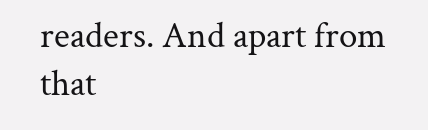readers. And apart from that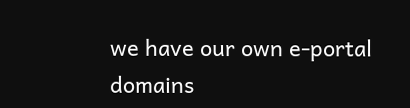we have our own e-portal domains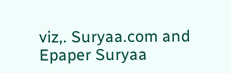viz,. Suryaa.com and Epaper Suryaa